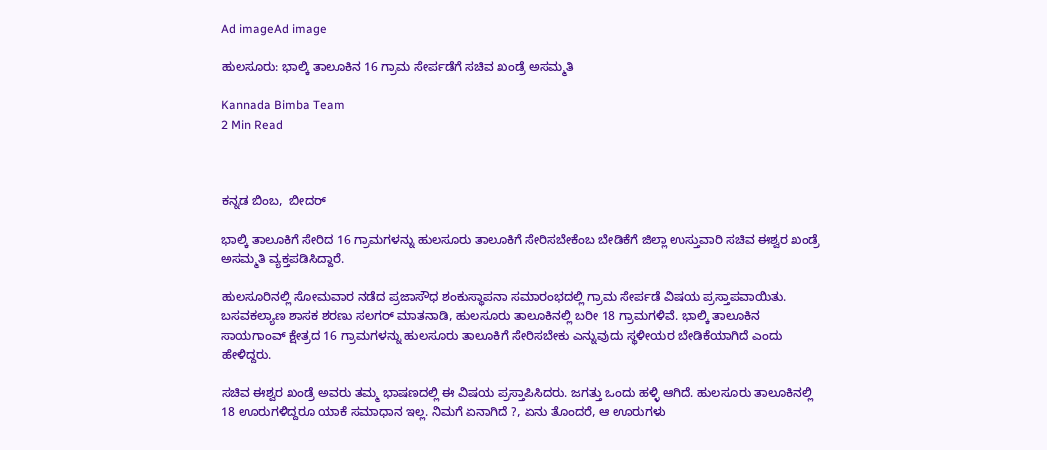Ad imageAd image

ಹುಲಸೂರು: ಭಾಲ್ಕಿ ತಾಲೂಕಿನ 16 ಗ್ರಾಮ ಸೇರ್ಪಡೆಗೆ ಸಚಿವ ಖಂಡ್ರೆ ಅಸಮ್ಮತಿ

Kannada Bimba Team
2 Min Read



ಕನ್ನಡ ಬಿಂಬ,  ಬೀದರ್

ಭಾಲ್ಕಿ ತಾಲೂಕಿಗೆ ಸೇರಿದ 16 ಗ್ರಾಮಗಳನ್ನು ಹುಲಸೂರು ತಾಲೂಕಿಗೆ ಸೇರಿಸಬೇಕೆಂಬ ಬೇಡಿಕೆಗೆ ಜಿಲ್ಲಾ ಉಸ್ತುವಾರಿ ಸಚಿವ ಈಶ್ವರ ಖಂಡ್ರೆ ಅಸಮ್ಮತಿ ವ್ಯಕ್ತಪಡಿಸಿದ್ದಾರೆ.

ಹುಲಸೂರಿನಲ್ಲಿ ಸೋಮವಾರ ನಡೆದ ಪ್ರಜಾಸೌಧ ಶಂಕುಸ್ಥಾಪನಾ ಸಮಾರಂಭದಲ್ಲಿ ಗ್ರಾಮ ಸೇರ್ಪಡೆ ವಿಷಯ ಪ್ರಸ್ತಾಪವಾಯಿತು. ಬಸವಕಲ್ಯಾಣ ಶಾಸಕ ಶರಣು ಸಲಗರ್ ಮಾತನಾಡಿ, ಹುಲಸೂರು ತಾಲೂಕಿನಲ್ಲಿ ಬರೀ 18 ಗ್ರಾಮಗಳಿವೆ. ಭಾಲ್ಕಿ ತಾಲೂಕಿನ ಸಾಯಗಾಂವ್ ಕ್ಷೇತ್ರದ 16 ಗ್ರಾಮಗಳನ್ನು ಹುಲಸೂರು ತಾಲೂಕಿಗೆ ಸೇರಿಸಬೇಕು ಎನ್ನುವುದು ಸ್ಥಳೀಯರ ಬೇಡಿಕೆಯಾಗಿದೆ ಎಂದು ಹೇಳಿದ್ದರು.

ಸಚಿವ ಈಶ್ವರ ಖಂಡ್ರೆ ಅವರು ತಮ್ಮ ಭಾಷಣದಲ್ಲಿ ಈ ವಿಷಯ ಪ್ರಸ್ತಾಪಿಸಿದರು. ಜಗತ್ತು ಒಂದು ಹಳ್ಳಿ ಆಗಿದೆ. ಹುಲಸೂರು ತಾಲೂಕಿನಲ್ಲಿ 18 ಊರುಗಳಿದ್ದರೂ ಯಾಕೆ ಸಮಾಧಾನ ಇಲ್ಲ. ನಿಮಗೆ ಏನಾಗಿದೆ ?, ಏನು ತೊಂದರೆ, ಆ ಊರುಗಳು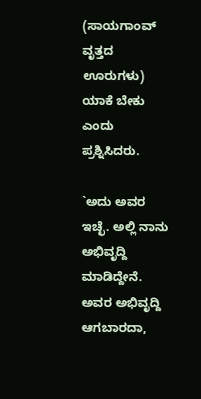(ಸಾಯಗಾಂವ್ ವೃತ್ತದ ಊರುಗಳು) ಯಾಕೆ ಬೇಕು ಎಂದು ಪ್ರಶ್ನಿಸಿದರು.

`ಅದು ಅವರ ಇಚ್ಛೆ. ಅಲ್ಲಿ ನಾನು ಅಭಿವೃದ್ದಿ ಮಾಡಿದ್ದೇನೆ. ಅವರ ಅಭಿವೃದ್ದಿ ಆಗಬಾರದಾ,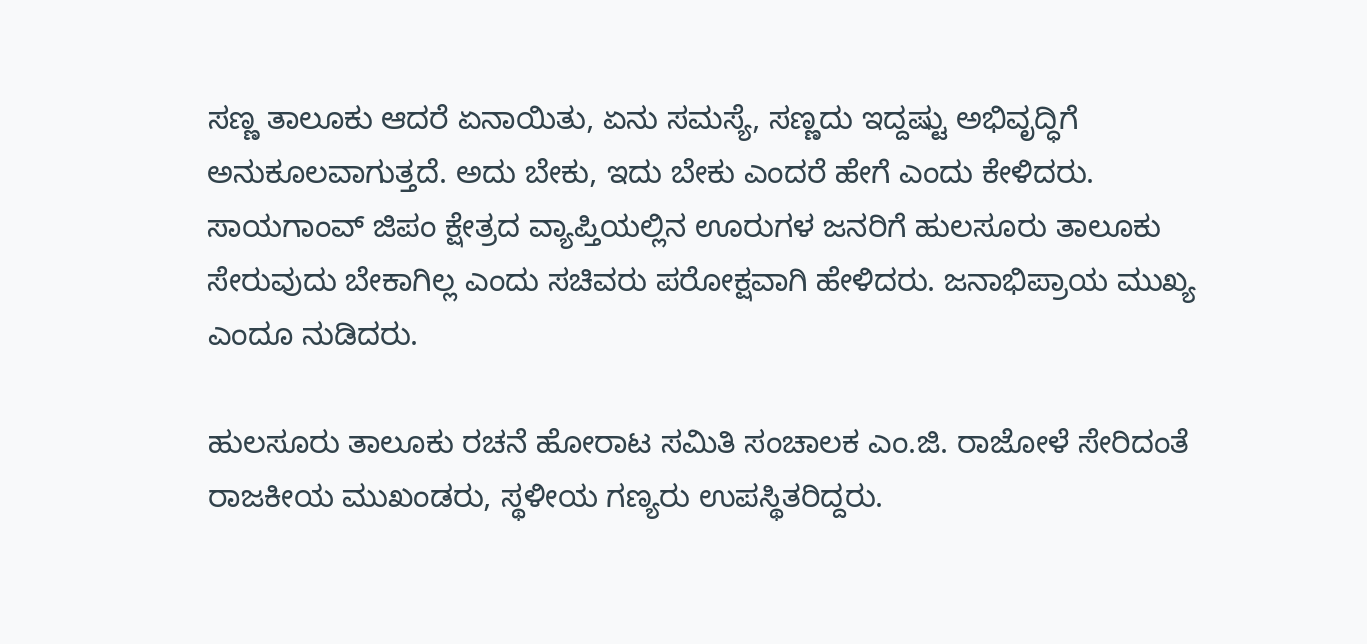ಸಣ್ಣ ತಾಲೂಕು ಆದರೆ ಏನಾಯಿತು, ಏನು ಸಮಸ್ಯೆ, ಸಣ್ಣದು ಇದ್ದಷ್ಟು ಅಭಿವೃದ್ಧಿಗೆ ಅನುಕೂಲವಾಗುತ್ತದೆ. ಅದು ಬೇಕು, ಇದು ಬೇಕು ಎಂದರೆ ಹೇಗೆ ಎಂದು ಕೇಳಿದರು. ಸಾಯಗಾಂವ್ ಜಿಪಂ ಕ್ಷೇತ್ರದ ವ್ಯಾಪ್ತಿಯಲ್ಲಿನ ಊರುಗಳ ಜನರಿಗೆ ಹುಲಸೂರು ತಾಲೂಕು ಸೇರುವುದು ಬೇಕಾಗಿಲ್ಲ ಎಂದು ಸಚಿವರು ಪರೋಕ್ಷವಾಗಿ ಹೇಳಿದರು. ಜನಾಭಿಪ್ರಾಯ ಮುಖ್ಯ ಎಂದೂ ನುಡಿದರು.

ಹುಲಸೂರು ತಾಲೂಕು ರಚನೆ ಹೋರಾಟ ಸಮಿತಿ ಸಂಚಾಲಕ ಎಂ.ಜಿ. ರಾಜೋಳೆ ಸೇರಿದಂತೆ ರಾಜಕೀಯ ಮುಖಂಡರು, ಸ್ಥಳೀಯ ಗಣ್ಯರು ಉಪಸ್ಥಿತರಿದ್ದರು.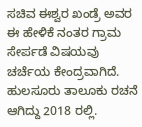ಸಚಿವ ಈಶ್ವರ ಖಂಡ್ರೆ ಅವರ ಈ ಹೇಳಿಕೆ ನಂತರ ಗ್ರಾಮ ಸೇರ್ಪಡೆ ವಿಷಯವು ಚರ್ಚೆಯ ಕೇಂದ್ರವಾಗಿದೆ. ಹುಲಸೂರು ತಾಲೂಕು ರಚನೆ ಆಗಿದ್ದು 2018 ರಲ್ಲಿ.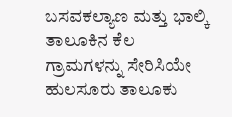ಬಸವಕಲ್ಯಾಣ ಮತ್ತು ಭಾಲ್ಕಿ ತಾಲೂಕಿನ ಕೆಲ ಗ್ರಾಮಗಳನ್ನು ಸೇರಿಸಿಯೇ ಹುಲಸೂರು ತಾಲೂಕು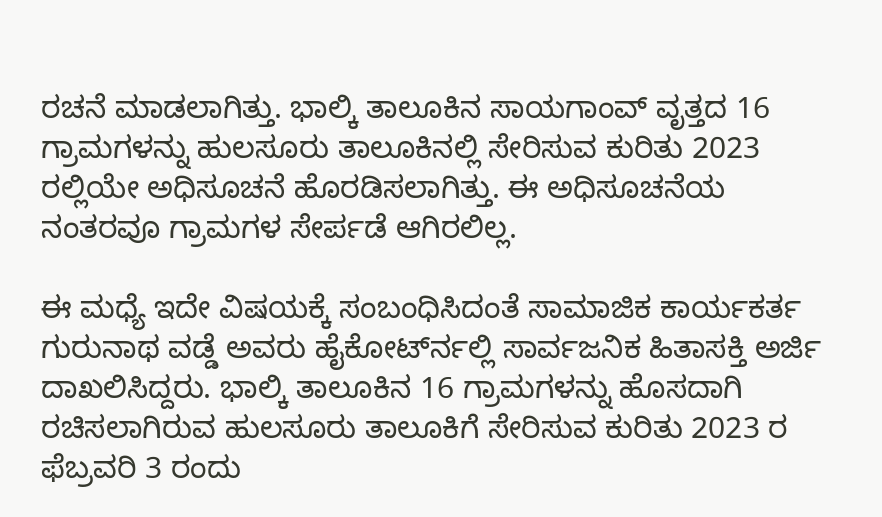ರಚನೆ ಮಾಡಲಾಗಿತ್ತು. ಭಾಲ್ಕಿ ತಾಲೂಕಿನ ಸಾಯಗಾಂವ್ ವೃತ್ತದ 16 ಗ್ರಾಮಗಳನ್ನು ಹುಲಸೂರು ತಾಲೂಕಿನಲ್ಲಿ ಸೇರಿಸುವ ಕುರಿತು 2023 ರಲ್ಲಿಯೇ ಅಧಿಸೂಚನೆ ಹೊರಡಿಸಲಾಗಿತ್ತು. ಈ ಅಧಿಸೂಚನೆಯ ನಂತರವೂ ಗ್ರಾಮಗಳ ಸೇರ್ಪಡೆ ಆಗಿರಲಿಲ್ಲ.

ಈ ಮಧ್ಯೆ ಇದೇ ವಿಷಯಕ್ಕೆ ಸಂಬಂಧಿಸಿದಂತೆ ಸಾಮಾಜಿಕ ಕಾರ್ಯಕರ್ತ ಗುರುನಾಥ ವಡ್ಡೆ ಅವರು ಹೈಕೋರ್ಟ್‍ನಲ್ಲಿ ಸಾರ್ವಜನಿಕ ಹಿತಾಸಕ್ತಿ ಅರ್ಜಿ ದಾಖಲಿಸಿದ್ದರು. ಭಾಲ್ಕಿ ತಾಲೂಕಿನ 16 ಗ್ರಾಮಗಳನ್ನು ಹೊಸದಾಗಿ ರಚಿಸಲಾಗಿರುವ ಹುಲಸೂರು ತಾಲೂಕಿಗೆ ಸೇರಿಸುವ ಕುರಿತು 2023 ರ ಫೆಬ್ರವರಿ 3 ರಂದು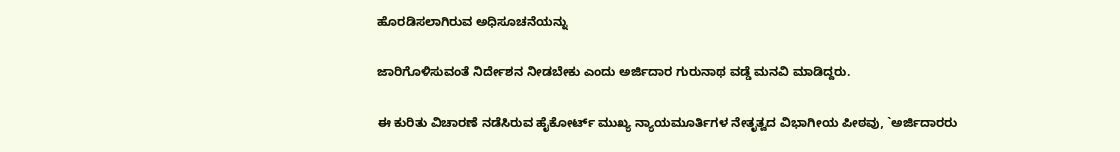ಹೊರಡಿಸಲಾಗಿರುವ ಅಧಿಸೂಚನೆಯನ್ನು

ಜಾರಿಗೊಳಿಸುವಂತೆ ನಿರ್ದೇಶನ ನೀಡಬೇಕು ಎಂದು ಅರ್ಜಿದಾರ ಗುರುನಾಥ ವಡ್ಡೆ ಮನವಿ ಮಾಡಿದ್ದರು.

ಈ ಕುರಿತು ವಿಚಾರಣೆ ನಡೆಸಿರುವ ಹೈಕೋರ್ಟ್ ಮುಖ್ಯ ನ್ಯಾಯಮೂರ್ತಿಗಳ ನೇತೃತ್ವದ ವಿಭಾಗೀಯ ಪೀಠವು, `ಅರ್ಜಿದಾರರು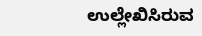ಉಲ್ಲೇಖಿಸಿರುವ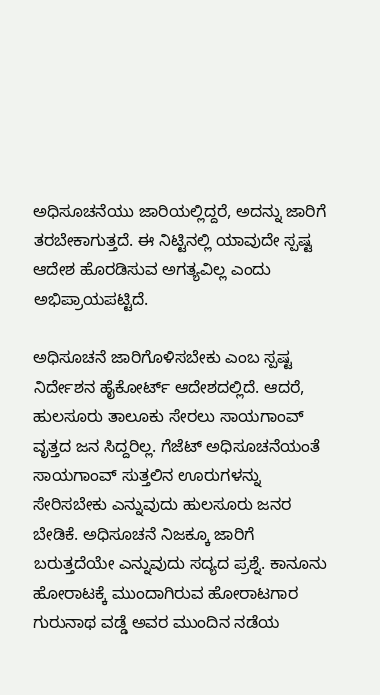ಅಧಿಸೂಚನೆಯು ಜಾರಿಯಲ್ಲಿದ್ದರೆ, ಅದನ್ನು ಜಾರಿಗೆ ತರಬೇಕಾಗುತ್ತದೆ. ಈ ನಿಟ್ಟಿನಲ್ಲಿ ಯಾವುದೇ ಸ್ಪಷ್ಟ ಆದೇಶ ಹೊರಡಿಸುವ ಅಗತ್ಯವಿಲ್ಲ ಎಂದು ಅಭಿಪ್ರಾಯಪಟ್ಟಿದೆ.

ಅಧಿಸೂಚನೆ ಜಾರಿಗೊಳಿಸಬೇಕು ಎಂಬ ಸ್ಪಷ್ಟ ನಿರ್ದೇಶನ ಹೈಕೋರ್ಟ್ ಆದೇಶದಲ್ಲಿದೆ. ಆದರೆ, ಹುಲಸೂರು ತಾಲೂಕು ಸೇರಲು ಸಾಯಗಾಂವ್ ವೃತ್ತದ ಜನ ಸಿದ್ದರಿಲ್ಲ. ಗೆಜೆಟ್ ಅಧಿಸೂಚನೆಯಂತೆ ಸಾಯಗಾಂವ್ ಸುತ್ತಲಿನ ಊರುಗಳನ್ನು ಸೇರಿಸಬೇಕು ಎನ್ನುವುದು ಹುಲಸೂರು ಜನರ ಬೇಡಿಕೆ. ಅಧಿಸೂಚನೆ ನಿಜಕ್ಕೂ ಜಾರಿಗೆ ಬರುತ್ತದೆಯೇ ಎನ್ನುವುದು ಸದ್ಯದ ಪ್ರಶ್ನೆ. ಕಾನೂನು ಹೋರಾಟಕ್ಕೆ ಮುಂದಾಗಿರುವ ಹೋರಾಟಗಾರ ಗುರುನಾಥ ವಡ್ಡೆ ಅವರ ಮುಂದಿನ ನಡೆಯ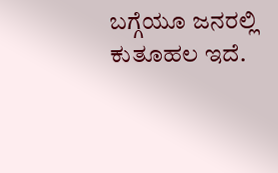ಬಗ್ಗೆಯೂ ಜನರಲ್ಲಿ ಕುತೂಹಲ ಇದೆ.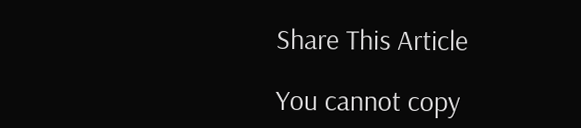Share This Article

You cannot copy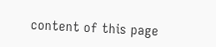content of this page